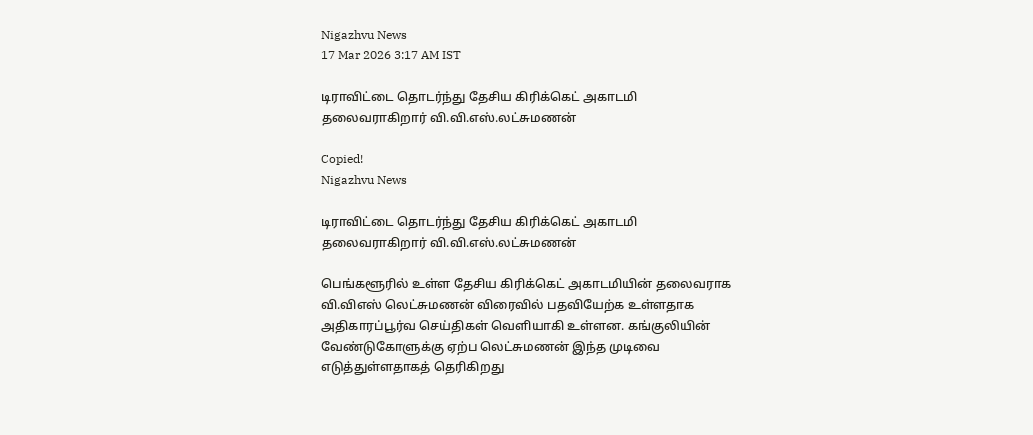Nigazhvu News
17 Mar 2026 3:17 AM IST

டிராவிட்டை தொடர்ந்து தேசிய கிரிக்கெட் அகாடமி தலைவராகிறார் வி.வி.எஸ்.லட்சுமணன்

Copied!
Nigazhvu News

டிராவிட்டை தொடர்ந்து தேசிய கிரிக்கெட் அகாடமி தலைவராகிறார் வி.வி.எஸ்.லட்சுமணன்

பெங்களூரில் உள்ள தேசிய கிரிக்கெட் அகாடமியின் தலைவராக வி.விஎஸ் லெட்சுமணன் விரைவில் பதவியேற்க உள்ளதாக அதிகாரப்பூர்வ செய்திகள் வெளியாகி உள்ளன. கங்குலியின் வேண்டுகோளுக்கு ஏற்ப லெட்சுமணன் இந்த முடிவை எடுத்துள்ளதாகத் தெரிகிறது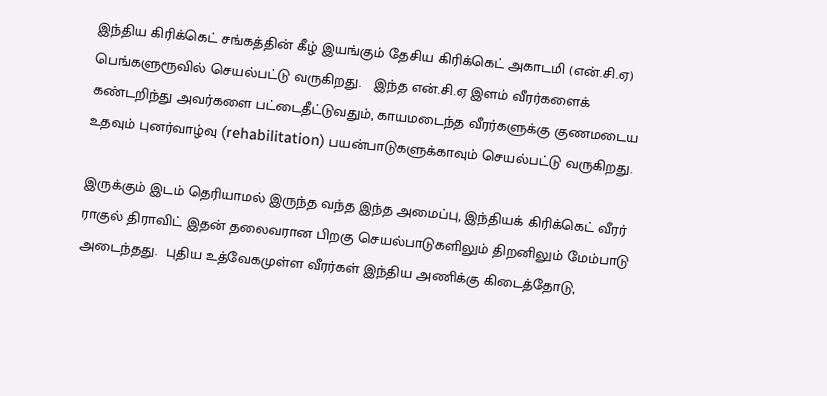இந்திய கிரிக்கெட் சங்கத்தின் கீழ் இயங்கும் தேசிய கிரிக்கெட் அகாடமி (என்.சி.ஏ) பெங்களுரூவில் செயல்பட்டு வருகிறது.   இந்த என்.சி.ஏ இளம் வீரர்களைக் கண்டறிந்து அவர்களை பட்டைதீட்டுவதும், காயமடைந்த வீரர்களுக்கு குணமடைய உதவும் புனர்வாழ்வு (rehabilitation) பயன்பாடுகளுக்காவும் செயல்பட்டு வருகிறது.

இருக்கும் இடம் தெரியாமல் இருந்த வந்த இந்த அமைப்பு, இந்தியக் கிரிக்கெட் வீரர் ராகுல் திராவிட் இதன் தலைவரான பிறகு செயல்பாடுகளிலும் திறனிலும் மேம்பாடு அடைந்தது.  புதிய உத்வேகமுள்ள வீரர்கள் இந்திய அணிக்கு கிடைத்தோடு,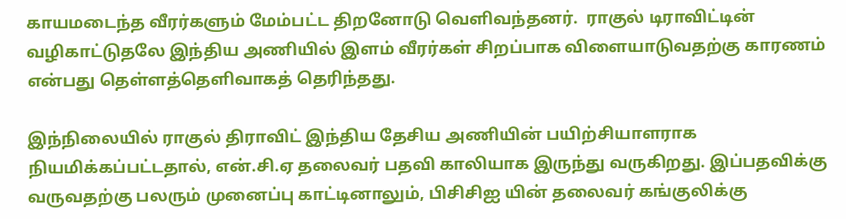காயமடைந்த வீரர்களும் மேம்பட்ட திறனோடு வெளிவந்தனர்.  ராகுல் டிராவிட்டின் வழிகாட்டுதலே இந்திய அணியில் இளம் வீரர்கள் சிறப்பாக விளையாடுவதற்கு காரணம் என்பது தெள்ளத்தெளிவாகத் தெரிந்தது.

இந்நிலையில் ராகுல் திராவிட் இந்திய தேசிய அணியின் பயிற்சியாளராக நியமிக்கப்பட்டதால், என்.சி.ஏ தலைவர் பதவி காலியாக இருந்து வருகிறது. இப்பதவிக்கு வருவதற்கு பலரும் முனைப்பு காட்டினாலும், பிசிசிஐ யின் தலைவர் கங்குலிக்கு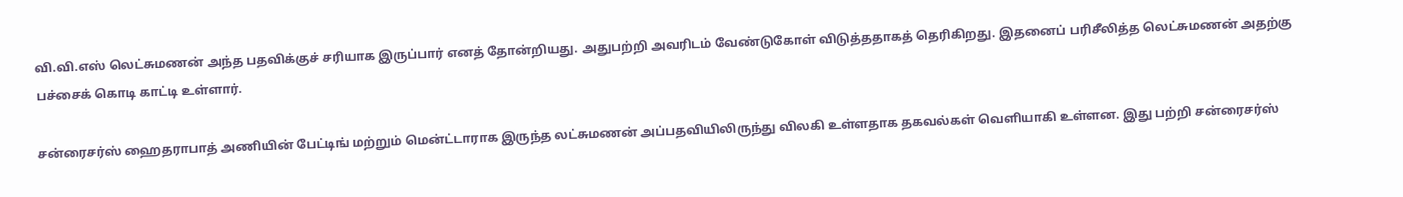வி.வி.எஸ் லெட்சுமணன் அந்த பதவிக்குச் சரியாக இருப்பார் எனத் தோன்றியது. அதுபற்றி அவரிடம் வேண்டுகோள் விடுத்ததாகத் தெரிகிறது. இதனைப் பரிசீலித்த லெட்சுமணன் அதற்கு பச்சைக் கொடி காட்டி உள்ளார்.

சன்ரைசர்ஸ் ஹைதராபாத் அணியின் பேட்டிங் மற்றும் மென்ட்டாராக இருந்த லட்சுமணன் அப்பதவியிலிருந்து விலகி உள்ளதாக தகவல்கள் வெளியாகி உள்ளன. இது பற்றி சன்ரைசர்ஸ்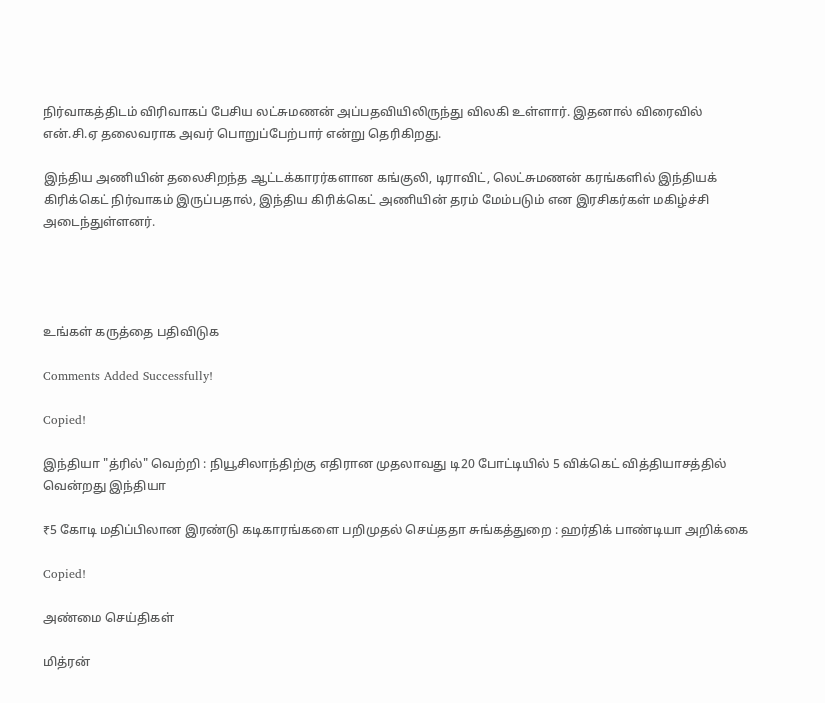நிர்வாகத்திடம் விரிவாகப் பேசிய லட்சுமணன் அப்பதவியிலிருந்து விலகி உள்ளார். இதனால் விரைவில் என்.சி.ஏ தலைவராக அவர் பொறுப்பேற்பார் என்று தெரிகிறது.

இந்திய அணியின் தலைசிறந்த ஆட்டக்காரர்களான கங்குலி, டிராவிட், லெட்சுமணன் கரங்களில் இந்தியக் கிரிக்கெட் நிர்வாகம் இருப்பதால், இந்திய கிரிக்கெட் அணியின் தரம் மேம்படும் என இரசிகர்கள் மகிழ்ச்சி அடைந்துள்ளனர்.




உங்கள் கருத்தை பதிவிடுக

Comments Added Successfully!

Copied!

இந்தியா "த்ரில்" வெற்றி : நியூசிலாந்திற்கு எதிரான முதலாவது டி20 போட்டியில் 5 விக்கெட் வித்தியாசத்தில் வென்றது இந்தியா

₹5 கோடி மதிப்பிலான இரண்டு கடிகாரங்களை பறிமுதல் செய்ததா சுங்கத்துறை : ஹர்திக் பாண்டியா அறிக்கை

Copied!

அண்மை செய்திகள்

மித்ரன்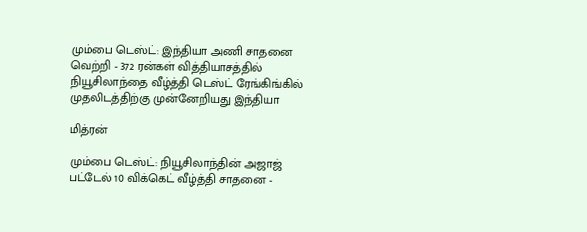மும்பை டெஸ்ட்: இந்தியா அணி சாதனை வெற்றி - 372 ரன்கள் வித்தியாசத்தில் நியூசிலாந்தை வீழ்த்தி டெஸ்ட் ரேங்கிங்கில் முதலிடத்திற்கு முன்னேறியது இந்தியா

மித்ரன்

மும்பை டெஸ்ட்: நியூசிலாந்தின் அஜாஜ் பட்டேல் 10 விக்கெட் வீழ்த்தி சாதனை -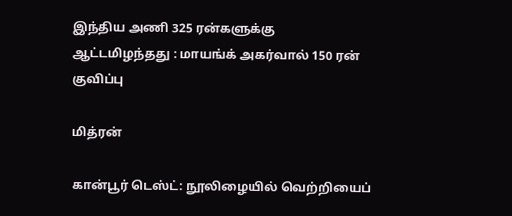இந்திய அணி 325 ரன்களுக்கு ஆட்டமிழந்தது : மாயங்க் அகர்வால் 150 ரன் குவிப்பு

மித்ரன்

கான்பூர் டெஸ்ட்: நூலிழையில் வெற்றியைப்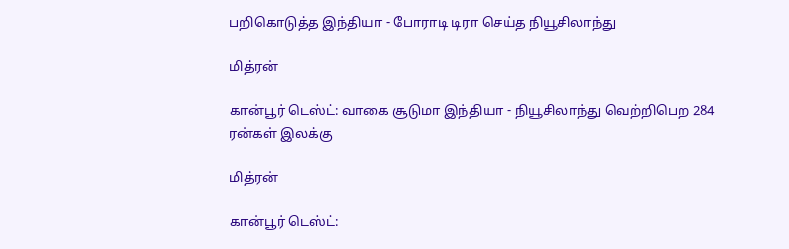பறிகொடுத்த இந்தியா - போராடி டிரா செய்த நியூசிலாந்து

மித்ரன்

கான்பூர் டெஸ்ட்: வாகை சூடுமா இந்தியா - நியூசிலாந்து வெற்றிபெற 284 ரன்கள் இலக்கு

மித்ரன்

கான்பூர் டெஸ்ட்: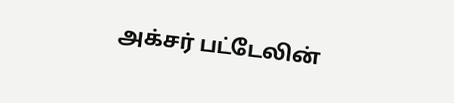அக்சர் பட்டேலின்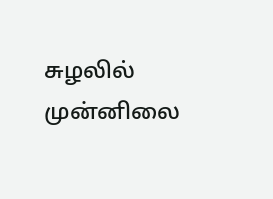சுழலில் முன்னிலை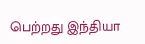பெற்றது இந்தியா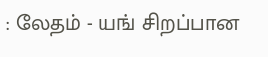: லேதம் - யங் சிறப்பான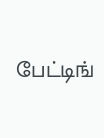பேட்டிங்